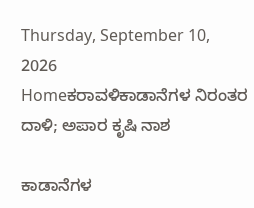Thursday, September 10, 2026
Homeಕರಾವಳಿಕಾಡಾನೆಗಳ ನಿರಂತರ ದಾಳಿ; ಅಪಾರ ಕೃಷಿ ನಾಶ

ಕಾಡಾನೆಗಳ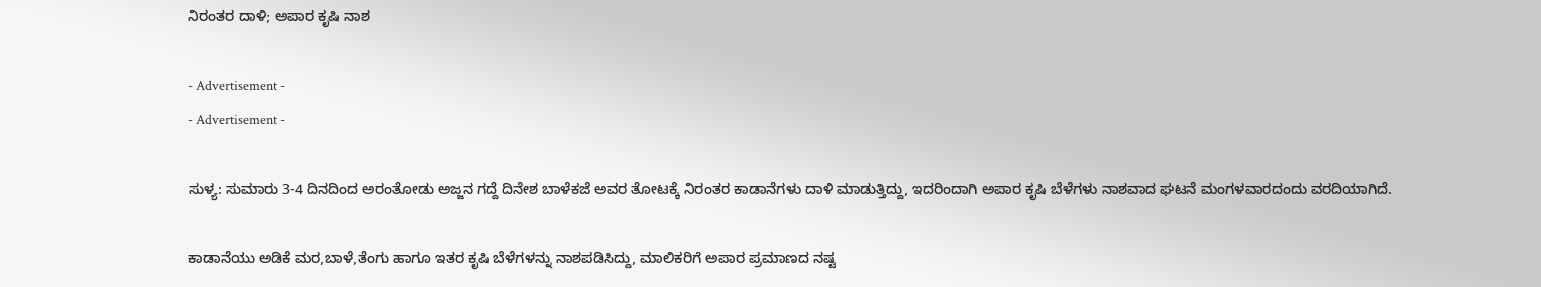ನಿರಂತರ ದಾಳಿ; ಅಪಾರ ಕೃಷಿ ನಾಶ

- Advertisement -
- Advertisement -

ಸುಳ್ಯ: ಸುಮಾರು 3-4 ದಿನದಿಂದ ಅರಂತೋಡು ಅಜ್ಜನ ಗದ್ದೆ ದಿನೇಶ ಬಾಳೆಕಜೆ ಅವರ ತೋಟಕ್ಕೆ ನಿರಂತರ ಕಾಡಾನೆಗಳು ದಾಳಿ ಮಾಡುತ್ತಿದ್ದು, ಇದರಿಂದಾಗಿ ಅಪಾರ ಕೃಷಿ ಬೆಳೆಗಳು ನಾಶವಾದ ಘಟನೆ ಮಂಗಳವಾರದಂದು ವರದಿಯಾಗಿದೆ.

ಕಾಡಾನೆಯು ಅಡಿಕೆ ಮರ,ಬಾಳೆ,ತೆಂಗು ಹಾಗೂ ಇತರ ಕೃಷಿ ಬೆಳೆಗಳನ್ನು ನಾಶಪಡಿಸಿದ್ದು, ಮಾಲಿಕರಿಗೆ ಅಪಾರ ಪ್ರಮಾಣದ ನಷ್ಟ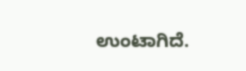ಉಂಟಾಗಿದೆ.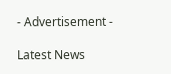- Advertisement -

Latest News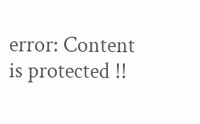error: Content is protected !!